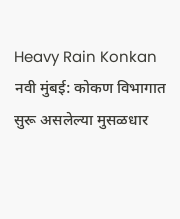Heavy Rain Konkan
नवी मुंबई: कोकण विभागात सुरू असलेल्या मुसळधार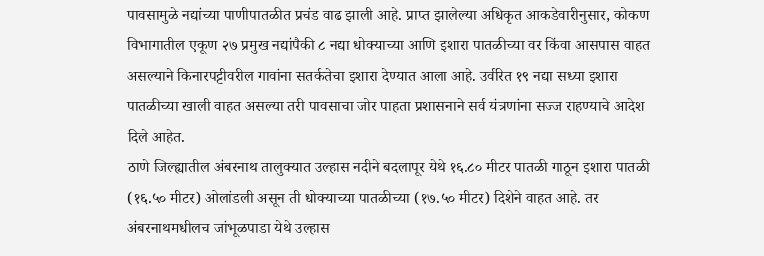पावसामुळे नद्यांच्या पाणीपातळीत प्रचंड वाढ झाली आहे. प्राप्त झालेल्या अधिकृत आकडेवारीनुसार, कोकण विभागातील एकूण २७ प्रमुख नद्यांपैकी ८ नद्या धोक्याच्या आणि इशारा पातळीच्या वर किंवा आसपास वाहत असल्याने किनारपट्टीवरील गावांना सतर्कतेचा इशारा देण्यात आला आहे. उर्वरित १९ नद्या सध्या इशारा पातळीच्या खाली वाहत असल्या तरी पावसाचा जोर पाहता प्रशासनाने सर्व यंत्रणांना सज्ज राहण्याचे आदेश दिले आहेत.
ठाणे जिल्ह्यातील अंबरनाथ तालुक्यात उल्हास नदीने बदलापूर येथे १६.८० मीटर पातळी गाठून इशारा पातळी (१६.५० मीटर) ओलांडली असून ती धोक्याच्या पातळीच्या (१७.५० मीटर) दिशेने वाहत आहे. तर अंबरनाथमधीलच जांभूळपाडा येथे उल्हास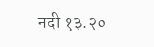नदी १३.२०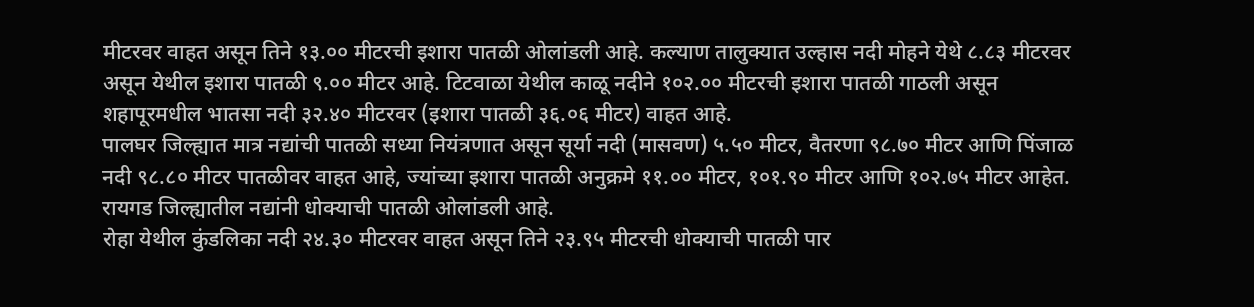मीटरवर वाहत असून तिने १३.०० मीटरची इशारा पातळी ओलांडली आहे. कल्याण तालुक्यात उल्हास नदी मोहने येथे ८.८३ मीटरवर असून येथील इशारा पातळी ९.०० मीटर आहे. टिटवाळा येथील काळू नदीने १०२.०० मीटरची इशारा पातळी गाठली असून शहापूरमधील भातसा नदी ३२.४० मीटरवर (इशारा पातळी ३६.०६ मीटर) वाहत आहे.
पालघर जिल्ह्यात मात्र नद्यांची पातळी सध्या नियंत्रणात असून सूर्या नदी (मासवण) ५.५० मीटर, वैतरणा ९८.७० मीटर आणि पिंजाळ नदी ९८.८० मीटर पातळीवर वाहत आहे, ज्यांच्या इशारा पातळी अनुक्रमे ११.०० मीटर, १०१.९० मीटर आणि १०२.७५ मीटर आहेत. रायगड जिल्ह्यातील नद्यांनी धोक्याची पातळी ओलांडली आहे.
रोहा येथील कुंडलिका नदी २४.३० मीटरवर वाहत असून तिने २३.९५ मीटरची धोक्याची पातळी पार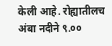केली आहे. रोह्यातीलच अंबा नदीने ९.००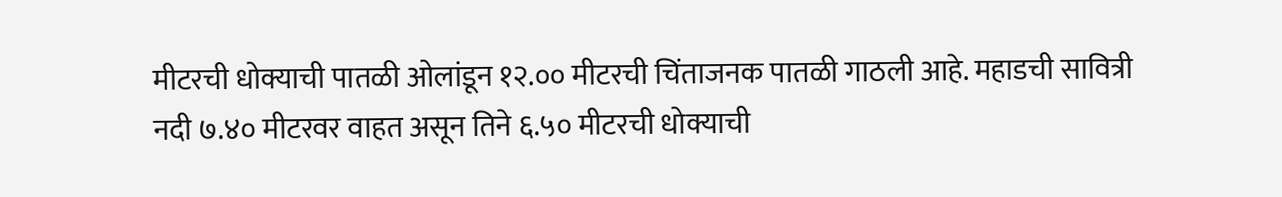मीटरची धोक्याची पातळी ओलांडून १२.०० मीटरची चिंताजनक पातळी गाठली आहे. महाडची सावित्री नदी ७.४० मीटरवर वाहत असून तिने ६.५० मीटरची धोक्याची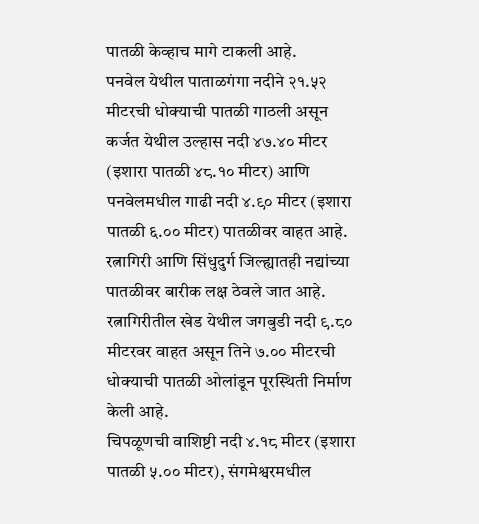पातळी केव्हाच मागे टाकली आहे.
पनवेल येथील पाताळगंगा नदीने २१.५२ मीटरची धोक्याची पातळी गाठली असून कर्जत येथील उल्हास नदी ४७.४० मीटर (इशारा पातळी ४८.१० मीटर) आणि पनवेलमधील गाढी नदी ४.९० मीटर (इशारा पातळी ६.०० मीटर) पातळीवर वाहत आहे.
रत्नागिरी आणि सिंधुदुर्ग जिल्ह्यातही नद्यांच्या पातळीवर बारीक लक्ष ठेवले जात आहे. रत्नागिरीतील खेड येथील जगबुडी नदी ९.८० मीटरवर वाहत असून तिने ७.०० मीटरची धोक्याची पातळी ओलांडून पूरस्थिती निर्माण केली आहे.
चिपळूणची वाशिष्टी नदी ४.१८ मीटर (इशारा पातळी ५.०० मीटर), संगमेश्वरमधील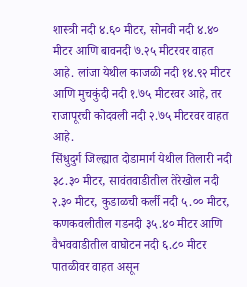शास्त्री नदी ४.६० मीटर, सोनवी नदी ४.४० मीटर आणि बावनदी ७.२५ मीटरवर वाहत आहे. लांजा येथील काजळी नदी १४.९२ मीटर आणि मुचकुंदी नदी १.७५ मीटरवर आहे, तर राजापूरची कोदवली नदी २.७५ मीटरवर वाहत आहे.
सिंधुदुर्ग जिल्ह्यात दोडामार्ग येथील तिलारी नदी ३८.३० मीटर, सावंतवाडीतील तेरेखोल नदी २.३० मीटर, कुडाळची कर्ली नदी ५.०० मीटर, कणकवलीतील गडनदी ३५.४० मीटर आणि वैभववाडीतील वाघोटन नदी ६.८० मीटर पातळीवर वाहत असून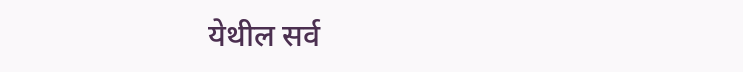येथील सर्व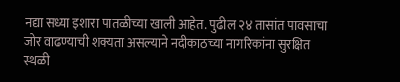नद्या सध्या इशारा पातळीच्या खाली आहेत. पुढील २४ तासांत पावसाचा जोर वाढण्याची शक्यता असल्याने नदीकाठच्या नागरिकांना सुरक्षित स्थळी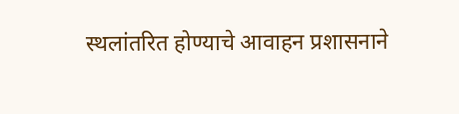स्थलांतरित होण्याचे आवाहन प्रशासनाने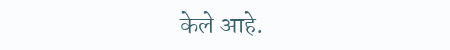केले आहे.